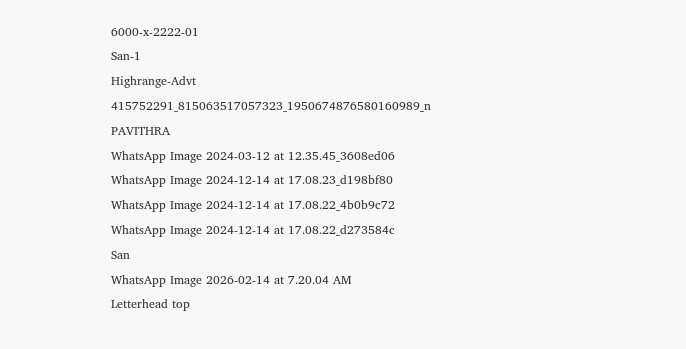6000-x-2222-01
San-1
Highrange-Advt
415752291_815063517057323_1950674876580160989_n
PAVITHRA
WhatsApp Image 2024-03-12 at 12.35.45_3608ed06
WhatsApp Image 2024-12-14 at 17.08.23_d198bf80
WhatsApp Image 2024-12-14 at 17.08.22_4b0b9c72
WhatsApp Image 2024-12-14 at 17.08.22_d273584c
San
WhatsApp Image 2026-02-14 at 7.20.04 AM
Letterhead top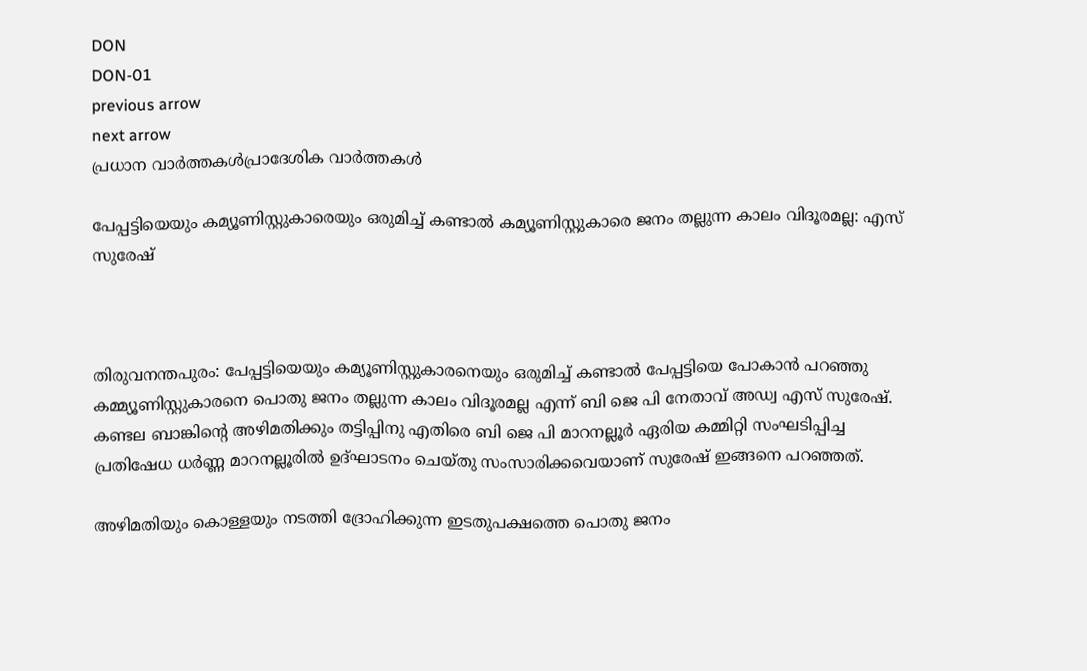DON
DON-01
previous arrow
next arrow
പ്രധാന വാര്‍ത്തകള്‍പ്രാദേശിക വാർത്തകൾ

പേപ്പട്ടിയെയും കമ്യൂണിസ്റ്റുകാരെയും ഒരുമിച്ച് കണ്ടാൽ കമ്യൂണിസ്റ്റുകാരെ ജനം തല്ലുന്ന കാലം വിദൂരമല്ല: എസ് സുരേഷ്



തിരുവനന്തപുരം: പേപ്പട്ടിയെയും കമ്യൂണിസ്റ്റുകാരനെയും ഒരുമിച്ച് കണ്ടാൽ പേപ്പട്ടിയെ പോകാൻ പറഞ്ഞു കമ്മ്യൂണിസ്റ്റുകാരനെ പൊതു ജനം തല്ലുന്ന കാലം വിദൂരമല്ല എന്ന് ബി ജെ പി നേതാവ് അഡ്വ എസ് സുരേഷ്. കണ്ടല ബാങ്കിന്‍റെ അഴിമതിക്കും തട്ടിപ്പിനു എതിരെ ബി ജെ പി മാറനല്ലൂർ ഏരിയ കമ്മിറ്റി സംഘടിപ്പിച്ച പ്രതിഷേധ ധർണ്ണ മാറനല്ലൂരിൽ ഉദ്ഘാടനം ചെയ്തു സംസാരിക്കവെയാണ് സുരേഷ് ഇങ്ങനെ പറഞ്ഞത്.

അഴിമതിയും കൊള്ളയും നടത്തി ദ്രോഹിക്കുന്ന ഇടതുപക്ഷത്തെ പൊതു ജനം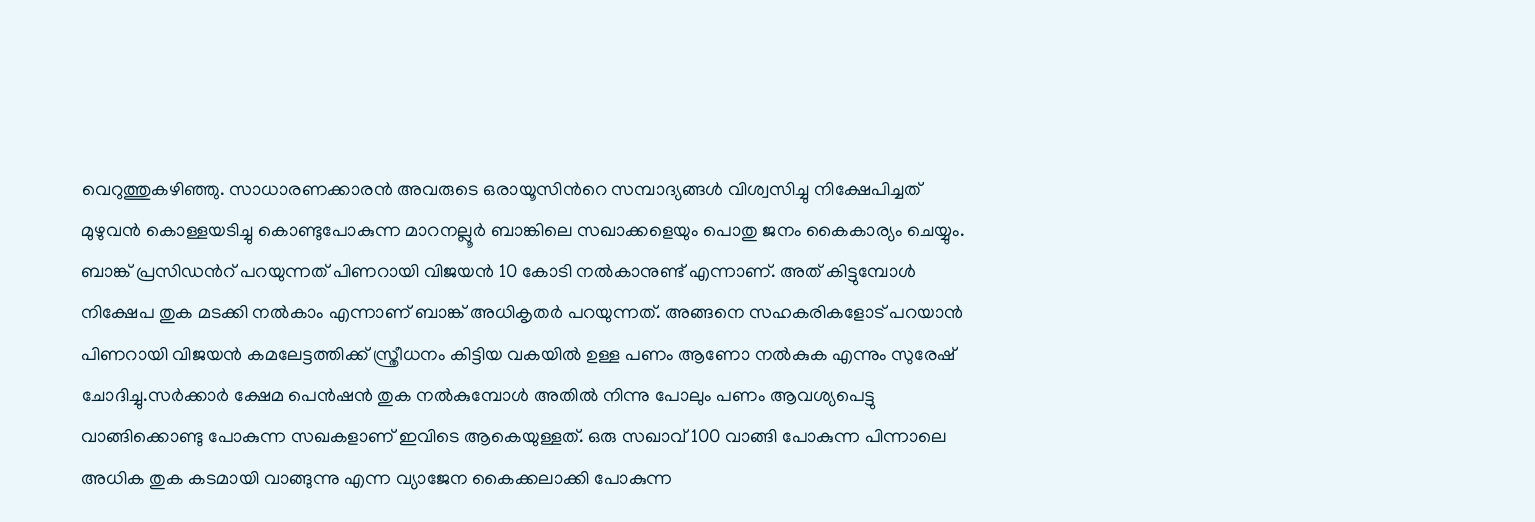വെറുത്തുകഴിഞ്ഞു. സാധാരണക്കാരൻ അവരുടെ ഒരായൂസിന്‍റെ സമ്പാദ്യങ്ങൾ വിശ്വസിച്ചു നിക്ഷേപിച്ചത് മുഴുവൻ കൊള്ളയടിച്ചു കൊണ്ടുപോകുന്ന മാറനല്ലൂർ ബാങ്കിലെ സഖാക്കളെയും പൊതു ജനം കൈകാര്യം ചെയ്യും. ബാങ്ക് പ്രസിഡന്‍റ് പറയുന്നത് പിണറായി വിജയൻ 10 കോടി നൽകാനുണ്ട് എന്നാണ്. അത് കിട്ടുമ്പോൾ നിക്ഷേപ തുക മടക്കി നൽകാം എന്നാണ് ബാങ്ക് അധികൃതർ പറയുന്നത്. അങ്ങനെ സഹകരികളോട് പറയാൻ പിണറായി വിജയൻ കമലേട്ടത്തിക്ക് സ്ത്രീധനം കിട്ടിയ വകയിൽ ഉള്ള പണം ആണോ നൽകുക എന്നും സുരേഷ് ചോദിച്ചു.സർക്കാർ ക്ഷേമ പെൻഷൻ തുക നൽകുമ്പോൾ അതിൽ നിന്നു പോലും പണം ആവശ്യപെട്ടു വാങ്ങിക്കൊണ്ടു പോകുന്ന സഖകളാണ് ഇവിടെ ആകെയുള്ളത്. ഒരു സഖാവ് 100 വാങ്ങി പോകുന്ന പിന്നാലെ അധിക തുക കടമായി വാങ്ങുന്നു എന്ന വ്യാജേന കൈക്കലാക്കി പോകുന്ന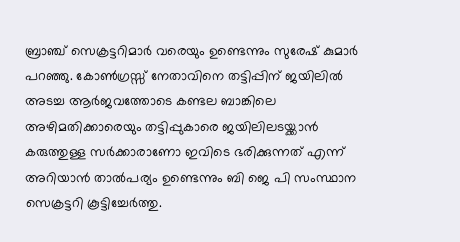ബ്രാഞ്ച് സെക്രട്ടറിമാർ വരെയും ഉണ്ടെന്നും സുരേഷ് കുമാർ പറഞ്ഞു. കോൺഗ്രസ്സ് നേതാവിനെ തട്ടിപ്പിന് ജയിലിൽ അടച്ച ആർജവത്തോടെ കണ്ടല ബാങ്കിലെ അഴിമതിക്കാരെയും തട്ടിപ്പുകാരെ ജയിലിലടയ്ക്കാൻ കരുത്തുള്ള സർക്കാരാണോ ഇവിടെ ഭരിക്കുന്നത് എന്ന് അറിയാൻ താൽപര്യം ഉണ്ടെന്നും ബി ജെ പി സംസ്ഥാന സെക്രട്ടറി കൂട്ടിച്ചേർത്തു.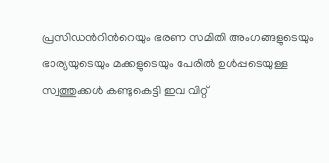പ്രസിഡന്‍റിന്‍റെയും ഭരണ സമിതി അംഗങ്ങളുടെയും ഭാര്യയുടെയും മക്കളുടെയും പേരിൽ ഉൾപ്പടെയുള്ള സ്വത്തുക്കൾ കണ്ടുകെട്ടി ഇവ വിറ്റ്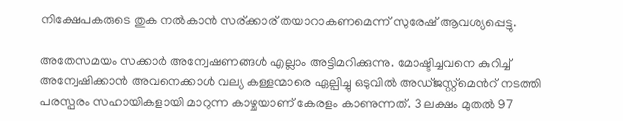നിക്ഷേപകരുടെ തുക നൽകാൻ സര്ക്കാര് തയാറാകണമെന്ന് സുരേഷ് ആവശ്യപ്പെട്ടു.

അതേസമയം സ‍ക്കാ‍ർ അന്വേഷണങ്ങൾ എല്ലാം അട്ടിമറിക്കുന്നു. മോഷ്ടിച്ചവനെ കുറിച്ച് അന്വേഷിക്കാൻ അവനെക്കാൾ വല്യ കള്ളന്മാരെ ഏല്പിച്ചു ഒടുവിൽ അഡ്ജസ്റ്റ്മെന്‍റ് നടത്തി പരസ്പരം സഹായികളായി മാറുന്ന കാഴ്ചയാണ് കേരളം കാണുന്നത്. 3 ലക്ഷം മുതൽ 97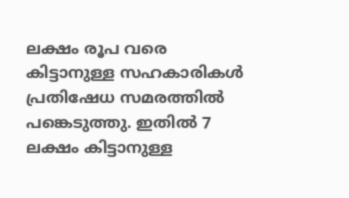ലക്ഷം രൂപ വരെ കിട്ടാനുള്ള സഹകാരികൾ പ്രതിഷേധ സമരത്തിൽ പങ്കെടുത്തു. ഇതിൽ 7 ലക്ഷം കിട്ടാനുള്ള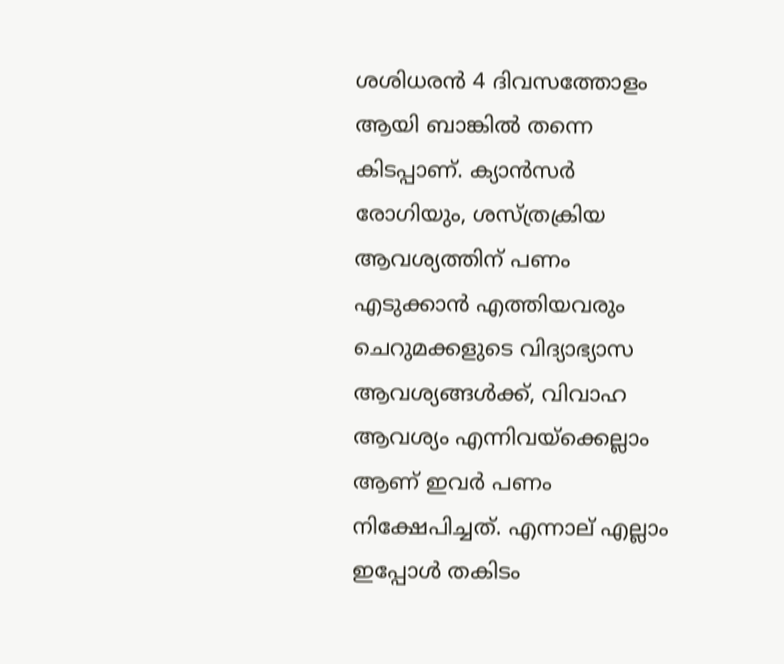ശശിധരൻ 4 ദിവസത്തോളം ആയി ബാങ്കിൽ തന്നെ കിടപ്പാണ്. ക്യാൻസർ രോഗിയും, ശസ്ത്രക്രിയ ആവശ്യത്തിന് പണം എടുക്കാൻ എത്തിയവരും ചെറുമക്കളുടെ വിദ്യാഭ്യാസ ആവശ്യങ്ങൾക്ക്, വിവാഹ ആവശ്യം എന്നിവയ്ക്കെല്ലാം ആണ് ഇവർ പണം നിക്ഷേപിച്ചത്. എന്നാല് എല്ലാം ഇപ്പോൾ തകിടം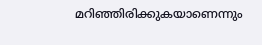മറിഞ്ഞിരിക്കുകയാണെന്നും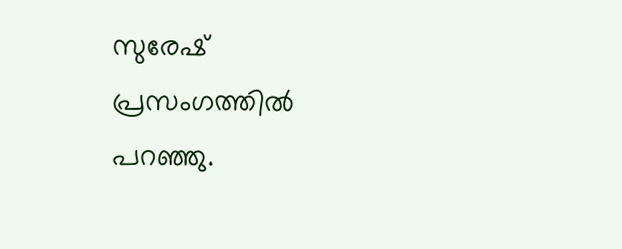സുരേഷ് പ്രസംഗത്തിൽ പറഞ്ഞു.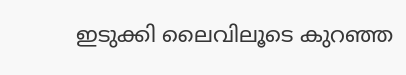ഇടുക്കി ലൈവിലൂടെ കുറഞ്ഞ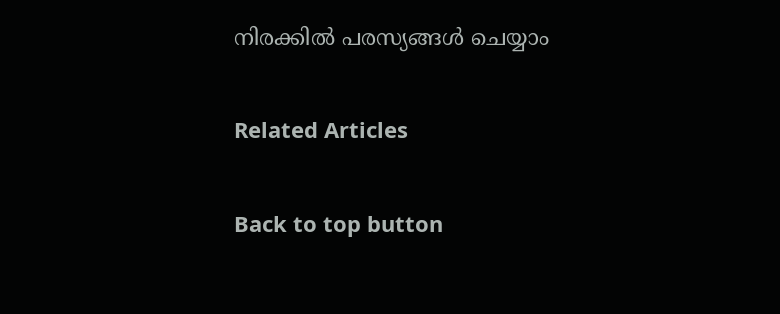നിരക്കിൽ പരസ്യങ്ങൾ ചെയ്യാം

Related Articles

Back to top button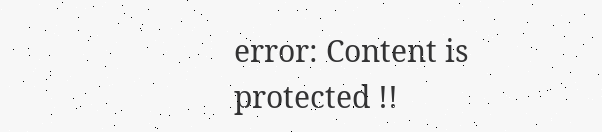error: Content is protected !!